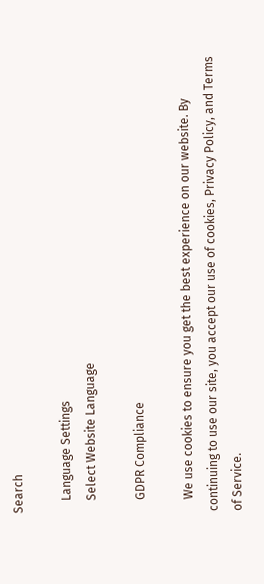Search

    Language Settings
    Select Website Language

    GDPR Compliance

    We use cookies to ensure you get the best experience on our website. By continuing to use our site, you accept our use of cookies, Privacy Policy, and Terms of Service.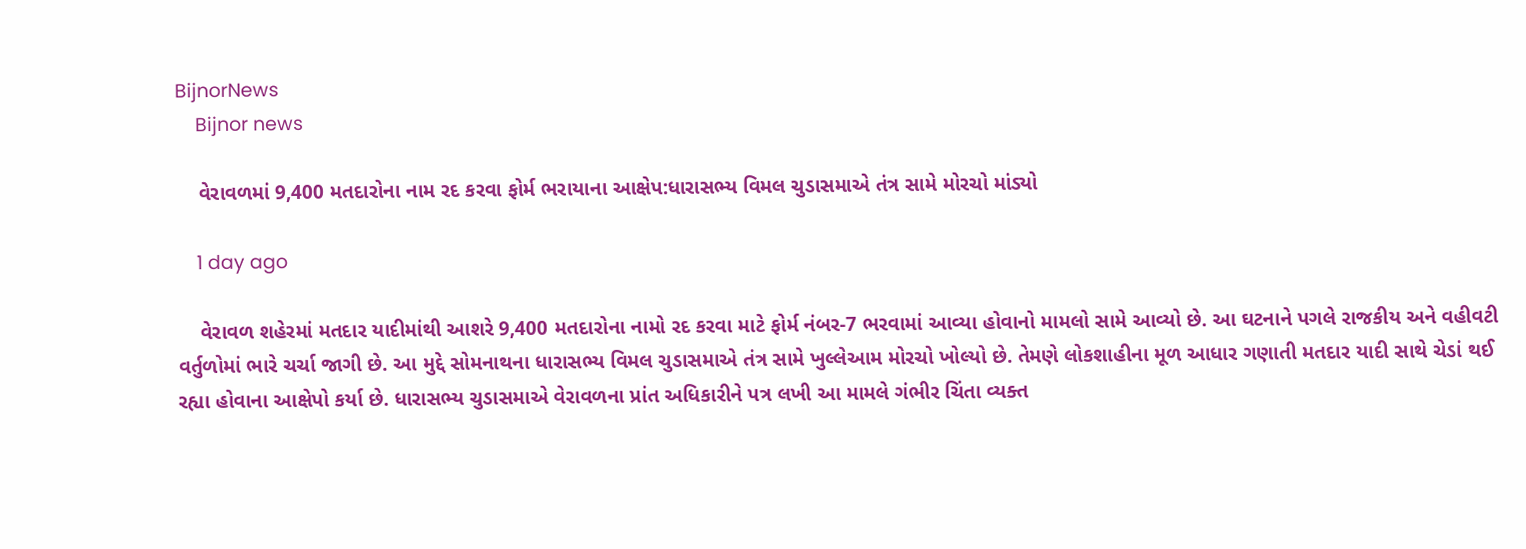BijnorNews
    Bijnor news

    વેરાવળમાં 9,400 મતદારોના નામ રદ કરવા ફોર્મ ભરાયાના આક્ષેપ:ધારાસભ્ય વિમલ ચુડાસમાએ તંત્ર સામે મોરચો માંડ્યો

    1 day ago

    વેરાવળ શહેરમાં મતદાર યાદીમાંથી આશરે 9,400 મતદારોના નામો રદ કરવા માટે ફોર્મ નંબર-7 ભરવામાં આવ્યા હોવાનો મામલો સામે આવ્યો છે. આ ઘટનાને પગલે રાજકીય અને વહીવટી વર્તુળોમાં ભારે ચર્ચા જાગી છે. આ મુદ્દે સોમનાથના ધારાસભ્ય વિમલ ચુડાસમાએ તંત્ર સામે ખુલ્લેઆમ મોરચો ખોલ્યો છે. તેમણે લોકશાહીના મૂળ આધાર ગણાતી મતદાર યાદી સાથે ચેડાં થઈ રહ્યા હોવાના આક્ષેપો કર્યા છે. ધારાસભ્ય ચુડાસમાએ વેરાવળના પ્રાંત અધિકારીને પત્ર લખી આ મામલે ગંભીર ચિંતા વ્યક્ત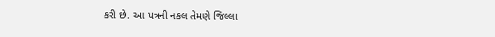કરી છે. આ પત્રની નકલ તેમણે જિલ્લા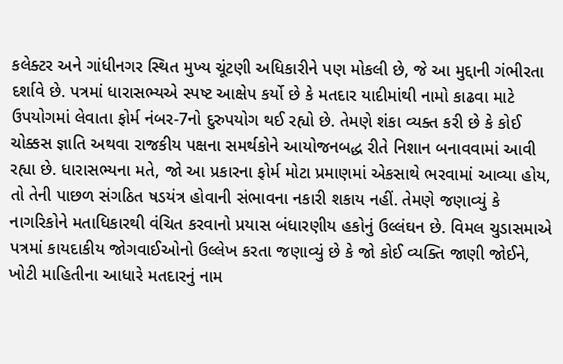કલેક્ટર અને ગાંધીનગર સ્થિત મુખ્ય ચૂંટણી અધિકારીને પણ મોકલી છે, જે આ મુદ્દાની ગંભીરતા દર્શાવે છે. પત્રમાં ધારાસભ્યએ સ્પષ્ટ આક્ષેપ કર્યો છે કે મતદાર યાદીમાંથી નામો કાઢવા માટે ઉપયોગમાં લેવાતા ફોર્મ નંબર-7નો દુરુપયોગ થઈ રહ્યો છે. તેમણે શંકા વ્યક્ત કરી છે કે કોઈ ચોક્કસ જ્ઞાતિ અથવા રાજકીય પક્ષના સમર્થકોને આયોજનબદ્ધ રીતે નિશાન બનાવવામાં આવી રહ્યા છે. ધારાસભ્યના મતે, જો આ પ્રકારના ફોર્મ મોટા પ્રમાણમાં એકસાથે ભરવામાં આવ્યા હોય, તો તેની પાછળ સંગઠિત ષડયંત્ર હોવાની સંભાવના નકારી શકાય નહીં. તેમણે જણાવ્યું કે નાગરિકોને મતાધિકારથી વંચિત કરવાનો પ્રયાસ બંધારણીય હકોનું ઉલ્લંઘન છે. વિમલ ચુડાસમાએ પત્રમાં કાયદાકીય જોગવાઈઓનો ઉલ્લેખ કરતા જણાવ્યું છે કે જો કોઈ વ્યક્તિ જાણી જોઈને, ખોટી માહિતીના આધારે મતદારનું નામ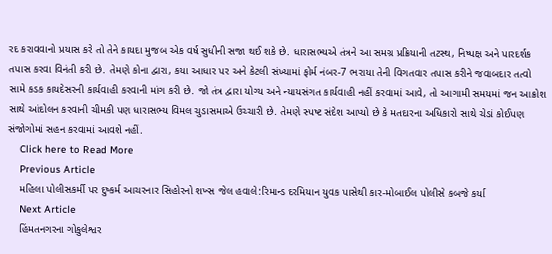રદ કરાવવાનો પ્રયાસ કરે તો તેને કાયદા મુજબ એક વર્ષ સુધીની સજા થઈ શકે છે. ધારાસભ્યએ તંત્રને આ સમગ્ર પ્રક્રિયાની તટસ્થ, નિષ્પક્ષ અને પારદર્શક તપાસ કરવા વિનંતી કરી છે. તેમણે કોના દ્વારા, કયા આધાર પર અને કેટલી સંખ્યામાં ફોર્મ નંબર-7 ભરાયા તેની વિગતવાર તપાસ કરીને જવાબદાર તત્વો સામે કડક કાયદેસરની કાર્યવાહી કરવાની માંગ કરી છે. જો તંત્ર દ્વારા યોગ્ય અને ન્યાયસંગત કાર્યવાહી નહીં કરવામાં આવે, તો આગામી સમયમાં જન આક્રોશ સાથે આંદોલન કરવાની ચીમકી પણ ધારાસભ્ય વિમલ ચુડાસમાએ ઉચ્ચારી છે. તેમણે સ્પષ્ટ સંદેશ આપ્યો છે કે મતદારના અધિકારો સાથે ચેડાં કોઈપણ સંજોગોમાં સહન કરવામાં આવશે નહીં.
    Click here to Read More
    Previous Article
    મહિલા પોલીસકર્મી પર દુષ્કર્મ આચરનાર સિહોરનો શખ્સ જેલ હવાલે:રિમાન્ડ દરમિયાન યુવક પાસેથી કાર-મોબાઈલ પોલીસે કબજે કર્યા
    Next Article
    હિંમતનગરના ગોકુલેશ્વર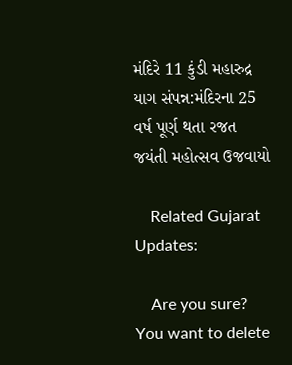મંદિરે 11 કુંડી મહારુદ્ર યાગ સંપન્ન:મંદિરના 25 વર્ષ પૂર્ણ થતા રજત જયંતી મહોત્સવ ઉજવાયો

    Related Gujarat Updates:

    Are you sure? You want to delete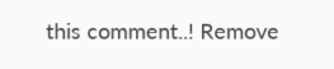this comment..! Remove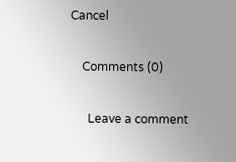Cancel

    Comments (0)

      Leave a comment